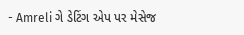- Amreli ગે ડેટિંગ એપ પર મેસેજ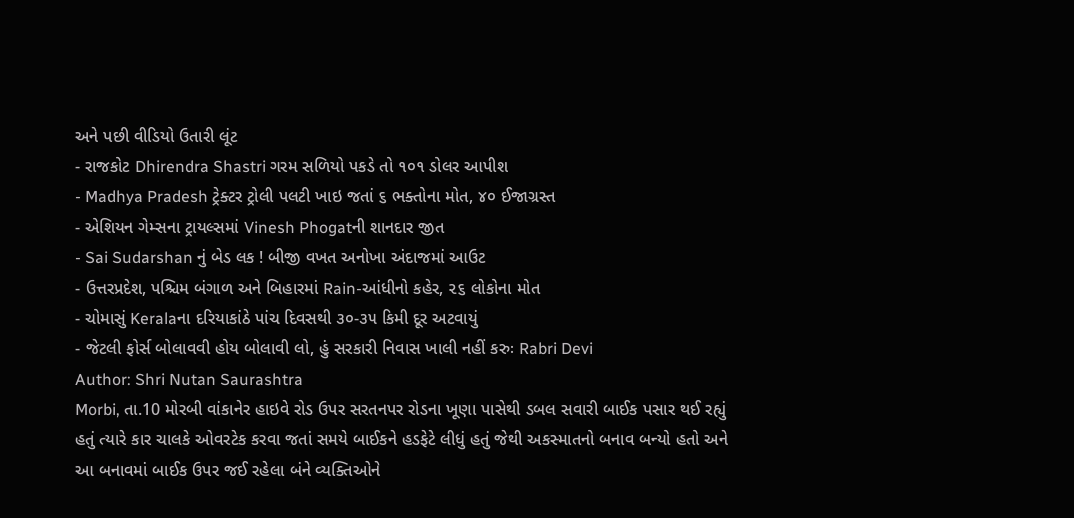અને પછી વીડિયો ઉતારી લૂંટ
- રાજકોટ Dhirendra Shastri ગરમ સળિયો પકડે તો ૧૦૧ ડોલર આપીશ
- Madhya Pradesh ટ્રેક્ટર ટ્રોલી પલટી ખાઇ જતાં ૬ ભક્તોના મોત, ૪૦ ઈજાગ્રસ્ત
- એશિયન ગેમ્સના ટ્રાયલ્સમાં Vinesh Phogatની શાનદાર જીત
- Sai Sudarshan નું બેડ લક ! બીજી વખત અનોખા અંદાજમાં આઉટ
- ઉત્તરપ્રદેશ, પશ્ચિમ બંગાળ અને બિહારમાં Rain-આંધીનો કહેર, ૨૬ લોકોના મોત
- ચોમાસું Keralaના દરિયાકાંઠે પાંચ દિવસથી ૩૦-૩૫ કિમી દૂર અટવાયું
- જેટલી ફોર્સ બોલાવવી હોય બોલાવી લો, હું સરકારી નિવાસ ખાલી નહીં કરુઃ Rabri Devi
Author: Shri Nutan Saurashtra
Morbi, તા.10 મોરબી વાંકાનેર હાઇવે રોડ ઉપર સરતનપર રોડના ખૂણા પાસેથી ડબલ સવારી બાઈક પસાર થઈ રહ્યું હતું ત્યારે કાર ચાલકે ઓવરટેક કરવા જતાં સમયે બાઈકને હડફેટે લીધું હતું જેથી અકસ્માતનો બનાવ બન્યો હતો અને આ બનાવમાં બાઈક ઉપર જઈ રહેલા બંને વ્યક્તિઓને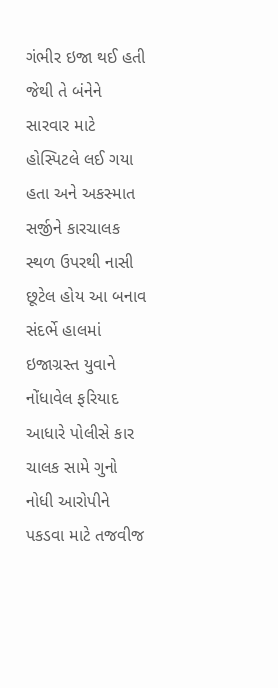ગંભીર ઇજા થઈ હતી જેથી તે બંનેને સારવાર માટે હોસ્પિટલે લઈ ગયા હતા અને અકસ્માત સર્જીને કારચાલક સ્થળ ઉપરથી નાસી છૂટેલ હોય આ બનાવ સંદર્ભે હાલમાં ઇજાગ્રસ્ત યુવાને નોંધાવેલ ફરિયાદ આધારે પોલીસે કાર ચાલક સામે ગુનો નોધી આરોપીને પકડવા માટે તજવીજ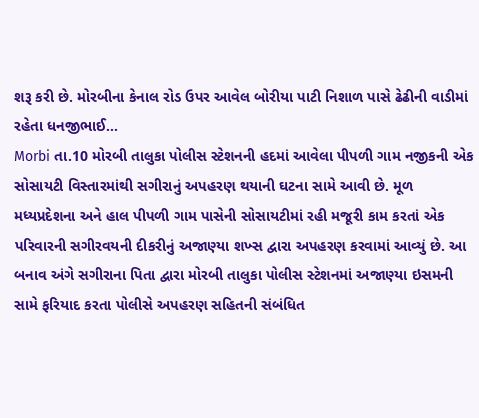શરૂ કરી છે. મોરબીના કેનાલ રોડ ઉપર આવેલ બોરીયા પાટી નિશાળ પાસે ઢેઢીની વાડીમાં રહેતા ધનજીભાઈ…
Morbi તા.10 મોરબી તાલુકા પોલીસ સ્ટેશનની હદમાં આવેલા પીપળી ગામ નજીકની એક સોસાયટી વિસ્તારમાંથી સગીરાનું અપહરણ થયાની ઘટના સામે આવી છે. મૂળ મધ્યપ્રદેશના અને હાલ પીપળી ગામ પાસેની સોસાયટીમાં રહી મજૂરી કામ કરતાં એક પરિવારની સગીરવયની દીકરીનું અજાણ્યા શખ્સ દ્વારા અપહરણ કરવામાં આવ્યું છે. આ બનાવ અંગે સગીરાના પિતા દ્વારા મોરબી તાલુકા પોલીસ સ્ટેશનમાં અજાણ્યા ઇસમની સામે ફરિયાદ કરતા પોલીસે અપહરણ સહિતની સંબંધિત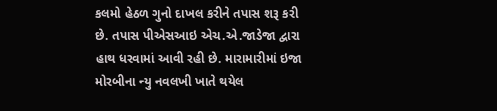કલમો હેઠળ ગુનો દાખલ કરીને તપાસ શરૂ કરી છે. તપાસ પીએસઆઇ એચ.એ.જાડેજા દ્વારા હાથ ધરવામાં આવી રહી છે. મારામારીમાં ઇજા મોરબીના ન્યુ નવલખી ખાતે થયેલ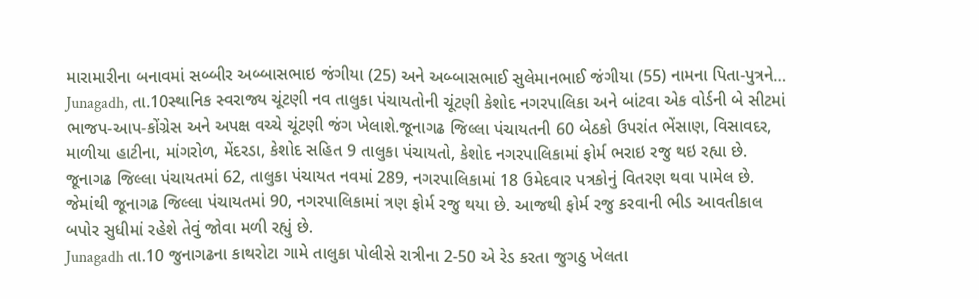મારામારીના બનાવમાં સબ્બીર અબ્બાસભાઇ જંગીયા (25) અને અબ્બાસભાઈ સુલેમાનભાઈ જંગીયા (55) નામના પિતા-પુત્રને…
Junagadh, તા.10સ્થાનિક સ્વરાજ્ય ચૂંટણી નવ તાલુકા પંચાયતોની ચૂંટણી કેશોદ નગરપાલિકા અને બાંટવા એક વોર્ડની બે સીટમાં ભાજપ-આપ-કોંગ્રેસ અને અપક્ષ વચ્ચે ચૂંટણી જંગ ખેલાશે.જૂનાગઢ જિલ્લા પંચાયતની 60 બેઠકો ઉપરાંત ભેંસાણ, વિસાવદર, માળીયા હાટીના, માંગરોળ, મેંદરડા, કેશોદ સહિત 9 તાલુકા પંચાયતો, કેશોદ નગરપાલિકામાં ફોર્મ ભરાઇ રજુ થઇ રહ્યા છે. જૂનાગઢ જિલ્લા પંચાયતમાં 62, તાલુકા પંચાયત નવમાં 289, નગરપાલિકામાં 18 ઉમેદવાર પત્રકોનું વિતરણ થવા પામેલ છે. જેમાંથી જૂનાગઢ જિલ્લા પંચાયતમાં 90, નગરપાલિકામાં ત્રણ ફોર્મ રજુ થયા છે. આજથી ફોર્મ રજુ કરવાની ભીડ આવતીકાલ બપોર સુધીમાં રહેશે તેવું જોવા મળી રહ્યું છે.
Junagadh તા.10 જુનાગઢના કાથરોટા ગામે તાલુકા પોલીસે રાત્રીના 2-50 એ રેડ કરતા જુગઠુ ખેલતા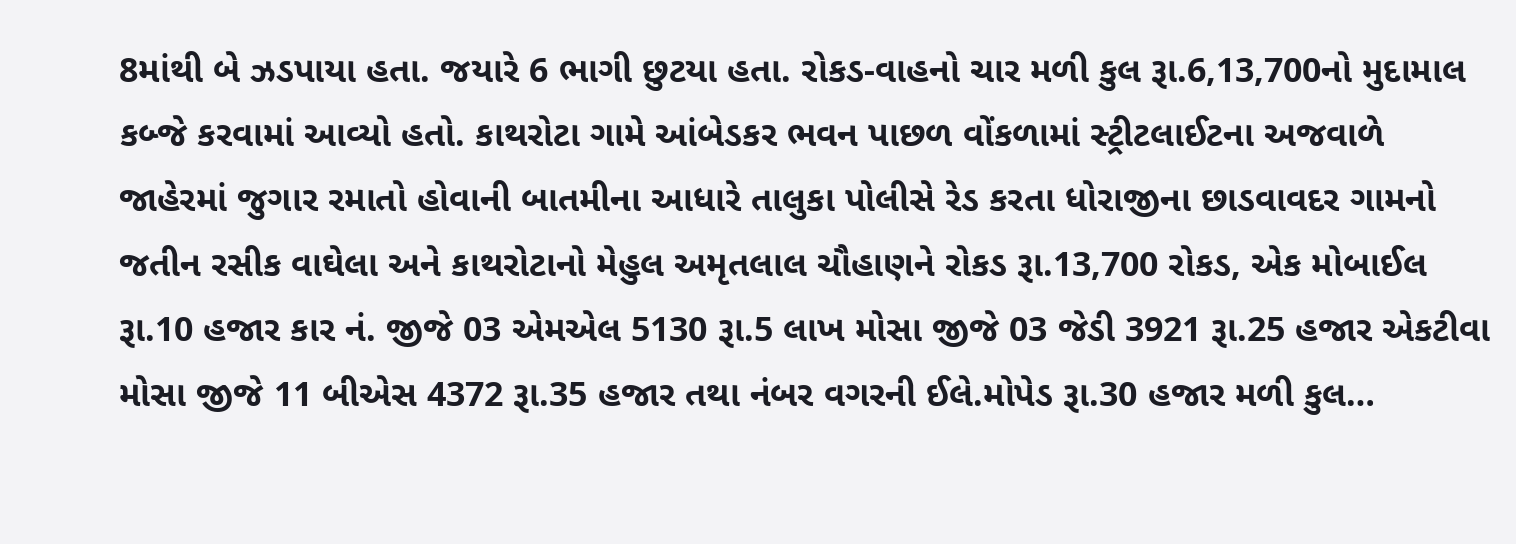8માંથી બે ઝડપાયા હતા. જયારે 6 ભાગી છુટયા હતા. રોકડ-વાહનો ચાર મળી કુલ રૂા.6,13,700નો મુદામાલ કબ્જે કરવામાં આવ્યો હતો. કાથરોટા ગામે આંબેડકર ભવન પાછળ વોંકળામાં સ્ટ્રીટલાઈટના અજવાળે જાહેરમાં જુગાર રમાતો હોવાની બાતમીના આધારે તાલુકા પોલીસે રેડ કરતા ધોરાજીના છાડવાવદર ગામનો જતીન રસીક વાઘેલા અને કાથરોટાનો મેહુલ અમૃતલાલ ચૌહાણને રોકડ રૂા.13,700 રોકડ, એક મોબાઈલ રૂા.10 હજાર કાર નં. જીજે 03 એમએલ 5130 રૂા.5 લાખ મોસા જીજે 03 જેડી 3921 રૂા.25 હજાર એકટીવા મોસા જીજે 11 બીએસ 4372 રૂા.35 હજાર તથા નંબર વગરની ઈલે.મોપેડ રૂા.30 હજાર મળી કુલ…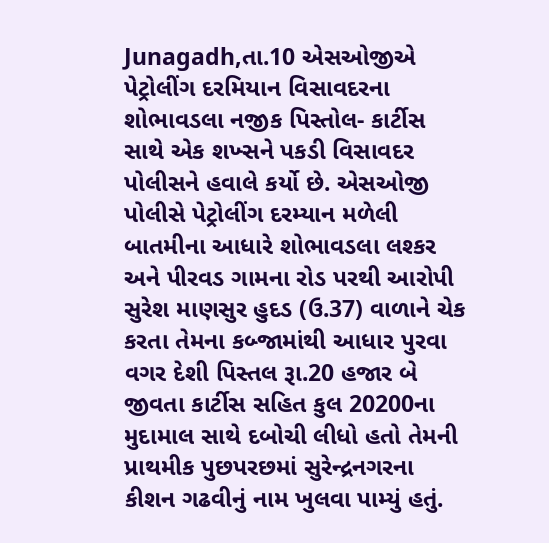Junagadh,તા.10 એસઓજીએ પેટ્રોલીંગ દરમિયાન વિસાવદરના શોભાવડલા નજીક પિસ્તોલ- કાર્ટીસ સાથે એક શખ્સને પકડી વિસાવદર પોલીસને હવાલે કર્યો છે. એસઓજી પોલીસે પેટ્રોલીંગ દરમ્યાન મળેલી બાતમીના આધારે શોભાવડલા લશ્કર અને પીરવડ ગામના રોડ પરથી આરોપી સુરેશ માણસુર હુદડ (ઉ.37) વાળાને ચેક કરતા તેમના કબ્જામાંથી આધાર પુરવા વગર દેશી પિસ્તલ રૂા.20 હજાર બે જીવતા કાર્ટીસ સહિત કુલ 20200ના મુદામાલ સાથે દબોચી લીધો હતો તેમની પ્રાથમીક પુછપરછમાં સુરેન્દ્રનગરના કીશન ગઢવીનું નામ ખુલવા પામ્યું હતું.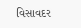વિસાવદર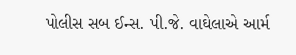પોલીસ સબ ઈન્સ. પી.જે. વાઘેલાએ આર્મ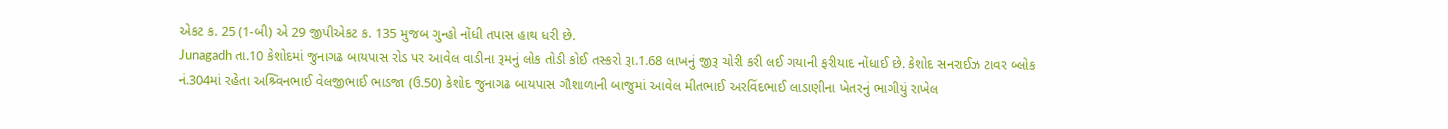એકટ ક. 25 (1-બી) એ 29 જીપીએકટ ક. 135 મુજબ ગુન્હો નોંધી તપાસ હાથ ધરી છે.
Junagadh તા.10 કેશોદમાં જુનાગઢ બાયપાસ રોડ પર આવેલ વાડીના રૂમનું લોક તોડી કોઈ તસ્કરો રૂા.1.68 લાખનું જીરૂ ચોરી કરી લઈ ગયાની ફરીયાદ નોંધાઈ છે. કેશોદ સનરાઈઝ ટાવર બ્લોક નં.304માં રહેતા અશ્ર્વિનભાઈ વેલજીભાઈ ભાડજા (ઉ.50) કેશોદ જુનાગઢ બાયપાસ ગૌશાળાની બાજુમાં આવેલ મીતભાઈ અરવિંદભાઈ લાડાણીના ખેતરનું ભાગીયું રાખેલ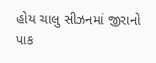હોય ચાલુ સીઝનમાં જીરાનો પાક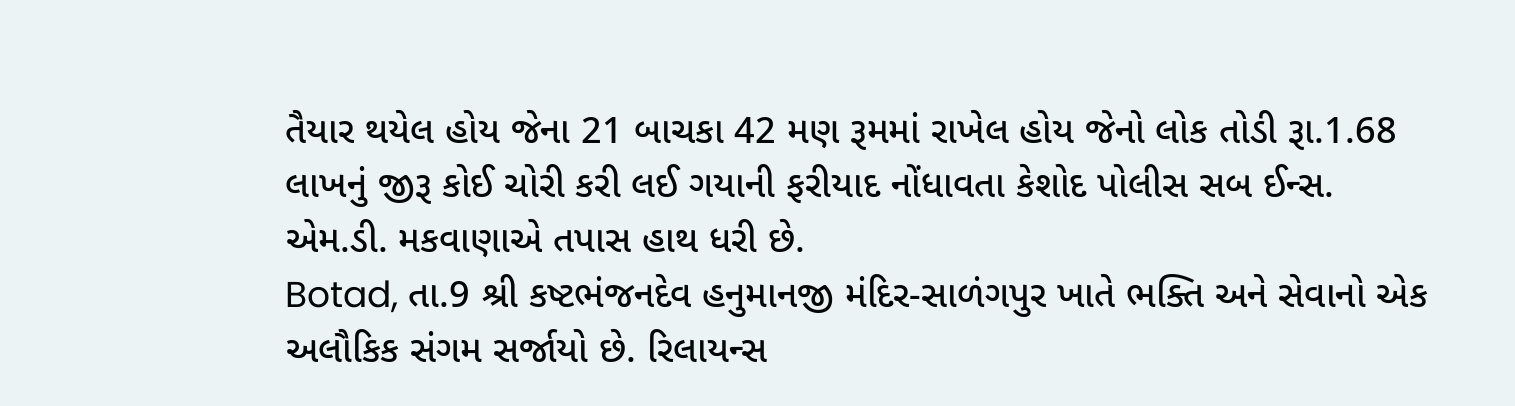તૈયાર થયેલ હોય જેના 21 બાચકા 42 મણ રૂમમાં રાખેલ હોય જેનો લોક તોડી રૂા.1.68 લાખનું જીરૂ કોઈ ચોરી કરી લઈ ગયાની ફરીયાદ નોંધાવતા કેશોદ પોલીસ સબ ઈન્સ. એમ.ડી. મકવાણાએ તપાસ હાથ ધરી છે.
Botad, તા.9 શ્રી કષ્ટભંજનદેવ હનુમાનજી મંદિર-સાળંગપુર ખાતે ભક્તિ અને સેવાનો એક અલૌકિક સંગમ સર્જાયો છે. રિલાયન્સ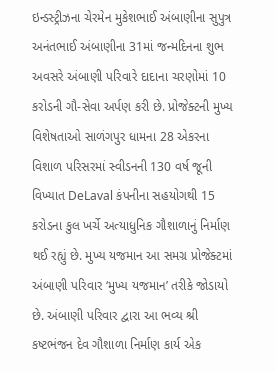ઇન્ડસ્ટ્રીઝના ચેરમેન મુકેશભાઈ અંબાણીના સુપુત્ર અનંતભાઈ અંબાણીના 31માં જન્મદિનના શુભ અવસરે અંબાણી પરિવારે દાદાના ચરણોમાં 10 કરોડની ગૌ-સેવા અર્પણ કરી છે. પ્રોજેક્ટની મુખ્ય વિશેષતાઓ સાળંગપુર ધામના 28 એકરના વિશાળ પરિસરમાં સ્વીડનની 130 વર્ષ જૂની વિખ્યાત DeLaval કંપનીના સહયોગથી 15 કરોડના કુલ ખર્ચે અત્યાધુનિક ગૌશાળાનું નિર્માણ થઈ રહ્યું છે. મુખ્ય યજમાન આ સમગ્ર પ્રોજેક્ટમાં અંબાણી પરિવાર ‘મુખ્ય યજમાન’ તરીકે જોડાયો છે. અંબાણી પરિવાર દ્વારા આ ભવ્ય શ્રી કષ્ટભંજન દેવ ગૌશાળા નિર્માણ કાર્ય એક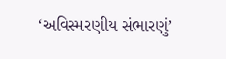‘અવિસ્મરણીય સંભારણું’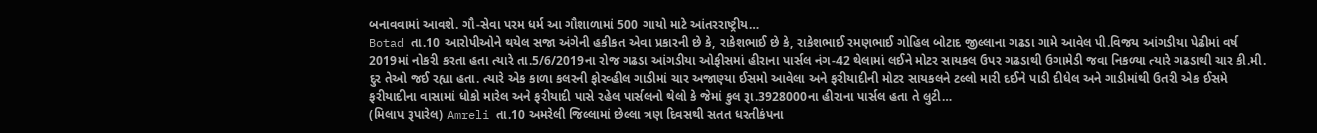બનાવવામાં આવશે. ગૌ-સેવા પરમ ધર્મ આ ગૌશાળામાં 500 ગાયો માટે આંતરરાષ્ટ્રીય…
Botad તા.10 આરોપીઓને થયેલ સજા અંગેની હકીકત એવા પ્રકારની છે કે, રાકેશભાઈ છે કે, રાકેશભાઈ રમણભાઈ ગોહિલ બોટાદ જીલ્લાના ગઢડા ગામે આવેલ પી.વિજય આંગડીયા પેઢીમાં વર્ષ 2019માં નોકરી કરતા હતા ત્યારે તા.5/6/2019ના રોજ ગઢડા આંગડીયા ઓફીસમાં હીરાના પાર્સલ નંગ-42 થેલામાં લઈને મોટર સાયકલ ઉપર ગઢડાથી ઉગામેડી જવા નિકળ્યા ત્યારે ગઢડાથી ચાર કી.મી. દુર તેઓ જઈ રહ્યા હતા. ત્યારે એક કાળા કલરની ફોરવ્હીલ ગાડીમાં ચાર અજાણ્યા ઈસમો આવેલા અને ફરીયાદીની મોટર સાયકલને ટલ્લો મારી દઈને પાડી દીધેલ અને ગાડીમાંથી ઉતરી એક ઈસમે ફરીયાદીના વાસામાં ધોકો મારેલ અને ફરીયાદી પાસે રહેલ પાર્સલનો થેલો કે જેમાં કુલ રૂા.3928000ના હીરાના પાર્સલ હતા તે લુટી…
(મિલાપ રૂપારેલ) Amreli તા.10 અમરેલી જિલ્લામાં છેલ્લા ત્રણ દિવસથી સતત ધરતીકંપના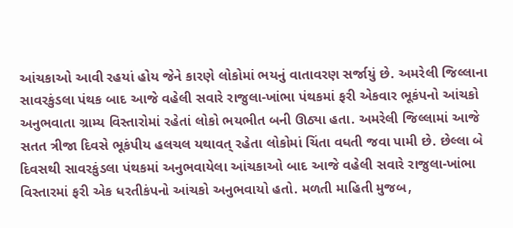આંચકાઓ આવી રહયાં હોય જેને કારણે લોકોમાં ભયનું વાતાવરણ સર્જાયું છે. અમરેલી જિલ્લાના સાવરકુંડલા પંથક બાદ આજે વહેલી સવારે રાજુલા-ખાંભા પંથકમાં ફરી એકવાર ભૂકંપનો આંચકો અનુભવાતા ગ્રામ્ય વિસ્તારોમાં રહેતાં લોકો ભયભીત બની ઊઠ્યા હતા. અમરેલી જિલ્લામાં આજે સતત ત્રીજા દિવસે ભૂકંપીય હલચલ યથાવત્ રહેતા લોકોમાં ચિંતા વધતી જવા પામી છે. છેલ્લા બે દિવસથી સાવરકુંડલા પંથકમાં અનુભવાયેલા આંચકાઓ બાદ આજે વહેલી સવારે રાજુલા-ખાંભા વિસ્તારમાં ફરી એક ધરતીકંપનો આંચકો અનુભવાયો હતો. મળતી માહિતી મુજબ,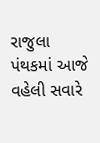રાજુલા પંથકમાં આજે વહેલી સવારે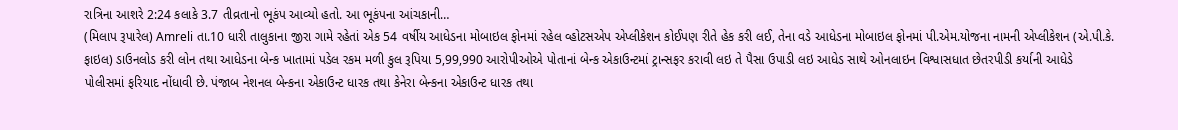રાત્રિના આશરે 2:24 કલાકે 3.7 તીવ્રતાનો ભૂકંપ આવ્યો હતો. આ ભૂકંપના આંચકાની…
(મિલાપ રૂપારેલ) Amreli તા.10 ધારી તાલુકાના જીરા ગામે રહેતાં એક 54 વર્ષીય આધેડના મોબાઇલ ફોનમાં રહેલ વ્હોટસએપ એપ્લીકેશન કોઈપણ રીતે હેક કરી લઈ, તેના વડે આધેડના મોબાઇલ ફોનમાં પી.એમ.યોજના નામની એપ્લીકેશન (એ.પી.કે. ફાઇલ) ડાઉનલોડ કરી લોન તથા આધેડના બેન્ક ખાતામાં પડેલ રકમ મળી કુલ રૂપિયા 5,99,990 આરોપીઓએ પોતાનાં બેન્ક એકાઉન્ટમાં ટ્રાન્સફર કરાવી લઇ તે પૈસા ઉપાડી લઇ આધેડ સાથે ઓનલાઇન વિશ્વાસધાત છેતરપીડી કર્યાની આધેડે પોલીસમાં ફરિયાદ નોંધાવી છે. પંજાબ નેશનલ બેન્કના એકાઉન્ટ ધારક તથા કેનેરા બેન્કના એકાઉન્ટ ધારક તથા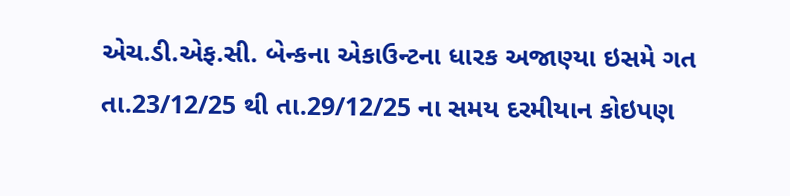એચ.ડી.એફ.સી. બેન્કના એકાઉન્ટના ધારક અજાણ્યા ઇસમે ગત તા.23/12/25 થી તા.29/12/25 ના સમય દરમીયાન કોઇપણ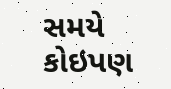સમયે કોઇપણ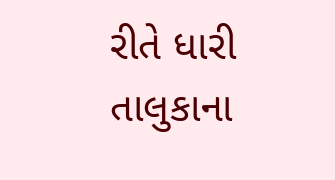રીતે ધારી તાલુકાના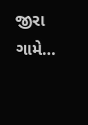જીરા ગામે…